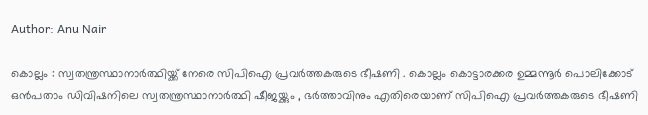Author: Anu Nair

കൊല്ലം : സ്വതന്ത്രസ്ഥാനാർത്ഥിയ്ക്ക് നേരെ സിപിഐ പ്രവർത്തകരുടെ ഭീഷണി . കൊല്ലം കൊട്ടാരക്കര ഉമ്മന്നൂർ പൊലിക്കോട് ഒൻപതാം ഡിവിഷനിലെ സ്വതന്ത്രസ്ഥാനാർത്ഥി ഷീജയ്ക്കും , ഭർത്താവിനും എതിരെയാണ് സിപിഐ പ്രവർത്തകരുടെ ഭീഷണി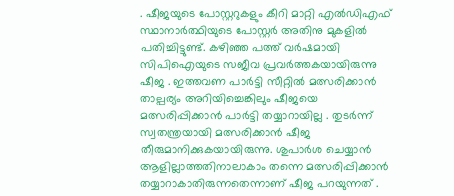. ഷീജയുടെ പോസ്റ്ററുകളും കീറി മാറ്റി എൽഡിഎഫ് സ്ഥാനാർത്ഥിയുടെ പോസ്റ്റർ അതിനു മുകളിൽ പതിച്ചിട്ടുണ്ട്. കഴിഞ്ഞ പത്ത് വർഷമായി സിപിഐയുടെ സജീവ പ്രവർത്തകയായിരുന്നു ഷീജ . ഇത്തവണ പാർട്ടി സീറ്റിൽ മത്സരിക്കാൻ താല്പര്യം അറിയിച്ചെങ്കിലും ഷീജയെ മത്സരിപ്പിക്കാൻ പാർട്ടി തയ്യാറായില്ല . തുടർന്ന് സ്വതന്ത്രയായി മത്സരിക്കാൻ ഷീജ തീരുമാനിക്കുകയായിരുന്നു. ശുപാർശ ചെയ്യാൻ ആളില്ലാത്തതിനാലാകാം തന്നെ മത്സരിപ്പിക്കാൻ തയ്യാറാകാതിരുന്നതെന്നാണ് ഷീജ പറയുന്നത് .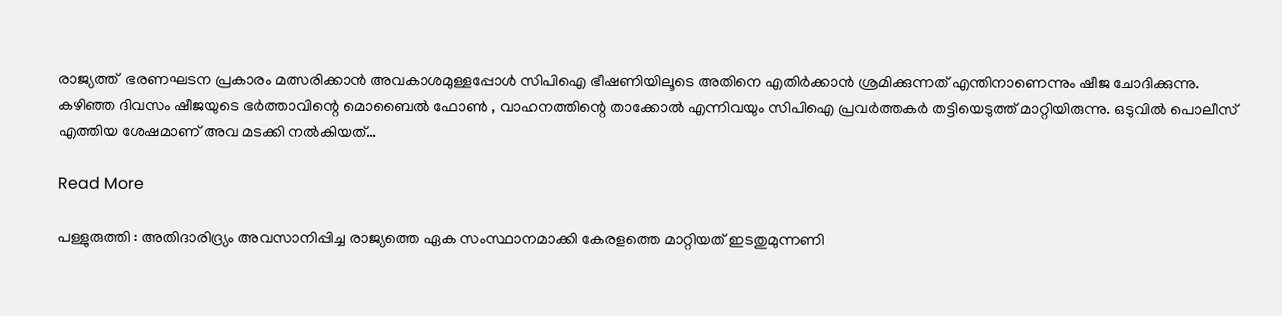രാജ്യത്ത്  ഭരണഘടന പ്രകാരം മത്സരിക്കാൻ അവകാശമുള്ളപ്പോൾ സിപിഐ ഭീഷണിയിലൂടെ അതിനെ എതിർക്കാൻ ശ്രമിക്കുന്നത് എന്തിനാണെന്നും ഷീജ ചോദിക്കുന്നു. കഴിഞ്ഞ ദിവസം ഷീജയുടെ ഭർത്താവിന്റെ മൊബൈൽ ഫോൺ , വാഹനത്തിന്റെ താക്കോൽ എന്നിവയും സിപിഐ പ്രവർത്തകർ തട്ടിയെടുത്ത് മാറ്റിയിരുന്നു. ഒടുവിൽ പൊലീസ് എത്തിയ ശേഷമാണ് അവ മടക്കി നൽകിയത്…

Read More

പള്ളുരുത്തി : അതിദാരിദ്ര്യം അവസാനിപ്പിച്ച രാജ്യത്തെ ഏക സംസ്ഥാനമാക്കി കേരളത്തെ മാറ്റിയത് ഇടതുമുന്നണി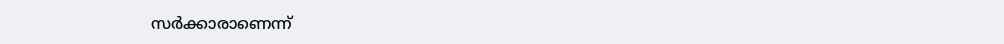സർക്കാരാണെന്ന്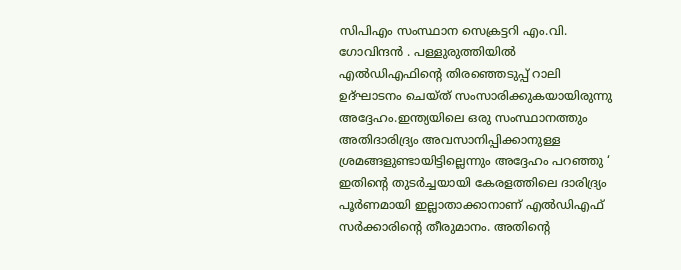സിപിഎം സംസ്ഥാന സെക്രട്ടറി എം.വി. ഗോവിന്ദൻ . പള്ളുരുത്തിയിൽ എൽഡിഎഫിന്റെ തിരഞ്ഞെടുപ്പ് റാലി ഉദ്ഘാടനം ചെയ്ത് സംസാരിക്കുകയായിരുന്നു അദ്ദേഹം.ഇന്ത്യയിലെ ഒരു സംസ്ഥാനത്തും അതിദാരിദ്ര്യം അവസാനിപ്പിക്കാനുള്ള ശ്രമങ്ങളുണ്ടായിട്ടില്ലെന്നും അദ്ദേഹം പറഞ്ഞു ‘ ഇതിന്റെ തുടർച്ചയായി കേരളത്തിലെ ദാരിദ്ര്യം പൂർണമായി ഇല്ലാതാക്കാനാണ് എൽഡിഎഫ് സർക്കാരിന്റെ തീരുമാനം. അതിന്റെ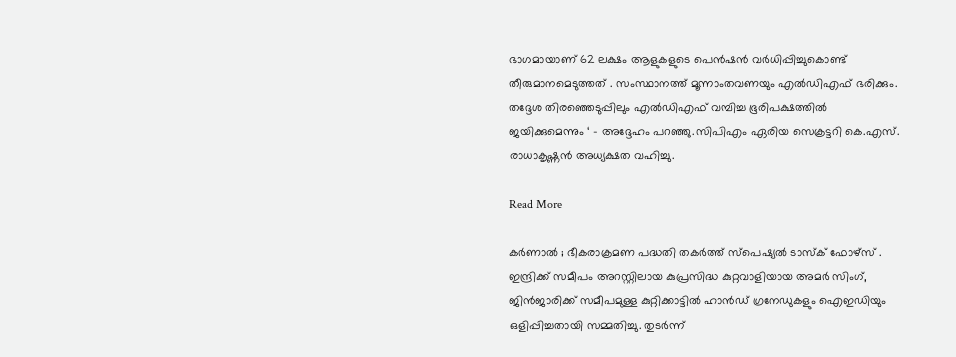ഭാഗമായാണ് 62 ലക്ഷം ആളുകളുടെ പെൻഷൻ വർധിപ്പിച്ചുകൊണ്ട് തീരുമാനമെടുത്തത് . സംസ്ഥാനത്ത് മൂന്നാംതവണയും എൽഡിഎഫ് ഭരിക്കും. തദ്ദേശ തിരഞ്ഞെടുപ്പിലും എൽഡിഎഫ് വമ്പിച്ച ഭൂരിപക്ഷത്തിൽ ജയിക്കുമെന്നും ‘ – അദ്ദേഹം പറഞ്ഞു.സിപിഎം ഏരിയ സെക്രട്ടറി കെ.എസ്. രാധാകൃഷ്ണൻ അധ്യക്ഷത വഹിച്ചു.

Read More

കർണാൽ ; ഭീകരാക്രമണ പദ്ധതി തകർത്ത് സ്പെഷ്യൽ ടാസ്‌ക് ഫോഴ്‌സ് . ഇന്ദ്രിക്ക് സമീപം അറസ്റ്റിലായ കുപ്രസിദ്ധ കുറ്റവാളിയായ അമർ സിംഗ്, ജിൻജാരിക്ക് സമീപമുള്ള കുറ്റിക്കാട്ടിൽ ഹാൻഡ് ഗ്രനേഡുകളും ഐ‌ഇ‌ഡിയും ഒളിപ്പിച്ചതായി സമ്മതിച്ചു. തുടർന്ന്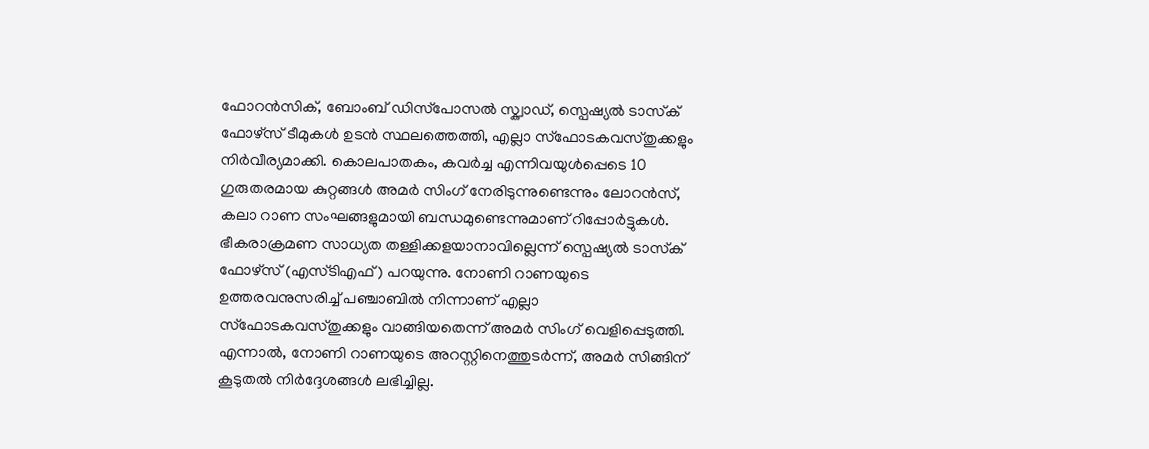ഫോറൻസിക്, ബോംബ് ഡിസ്‌പോസൽ സ്ക്വാഡ്, സ്പെഷ്യൽ ടാസ്‌ക് ഫോഴ്‌സ് ടീമുകൾ ഉടൻ സ്ഥലത്തെത്തി, എല്ലാ സ്‌ഫോടകവസ്തുക്കളും നിർവീര്യമാക്കി. കൊലപാതകം, കവർച്ച എന്നിവയുൾപ്പെടെ 10 ഗുരുതരമായ കുറ്റങ്ങൾ അമർ സിംഗ് നേരിടുന്നുണ്ടെന്നും ലോറൻസ്, കലാ റാണ സംഘങ്ങളുമായി ബന്ധമുണ്ടെന്നുമാണ് റിപ്പോർട്ടുകൾ. ഭീകരാക്രമണ സാധ്യത തള്ളിക്കളയാനാവില്ലെന്ന് സ്പെഷ്യൽ ടാസ്‌ക് ഫോഴ്‌സ് (എസ്‌ടി‌എഫ്) പറയുന്നു. നോണി റാണയുടെ ഉത്തരവനുസരിച്ച് പഞ്ചാബിൽ നിന്നാണ് എല്ലാ സ്ഫോടകവസ്തുക്കളും വാങ്ങിയതെന്ന് അമർ സിംഗ് വെളിപ്പെടുത്തി. എന്നാൽ, നോണി റാണയുടെ അറസ്റ്റിനെത്തുടർന്ന്, അമർ സിങ്ങിന് കൂടുതൽ നിർദ്ദേശങ്ങൾ ലഭിച്ചില്ല.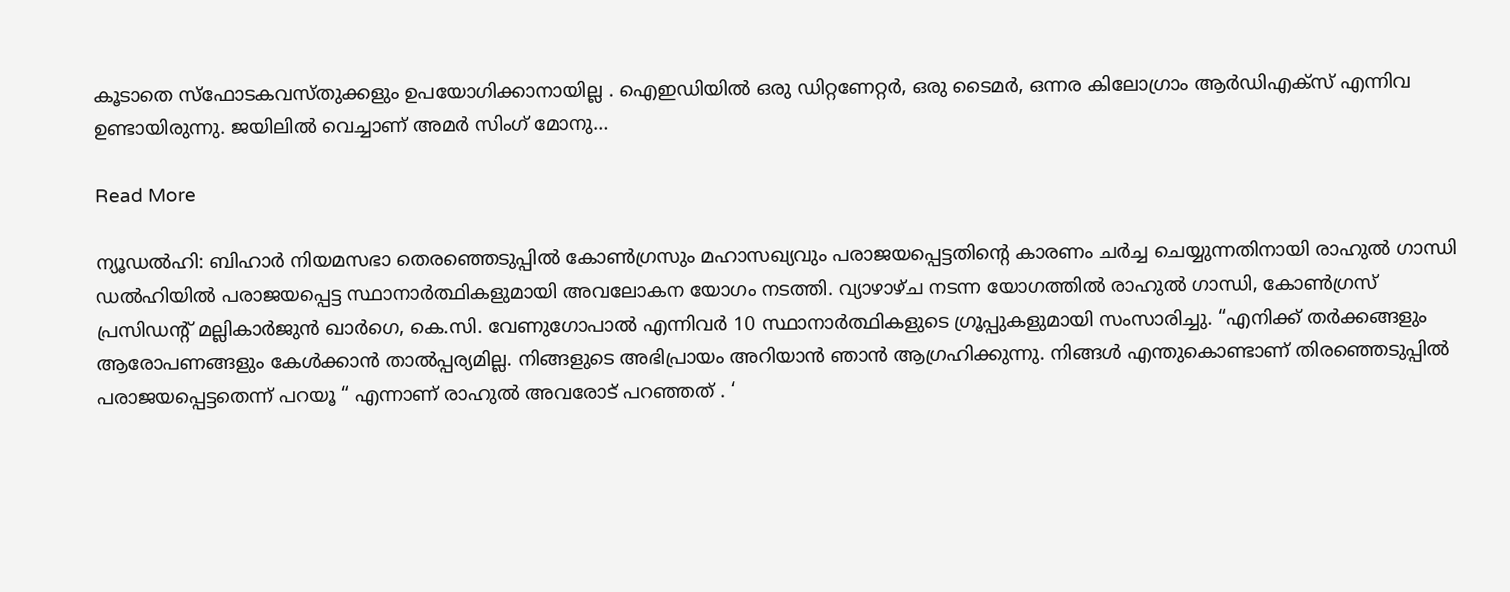കൂടാതെ സ്ഫോടകവസ്തുക്കളും ഉപയോഗിക്കാനായില്ല . ഐഇഡിയിൽ ഒരു ഡിറ്റണേറ്റർ, ഒരു ടൈമർ, ഒന്നര കിലോഗ്രാം ആർഡിഎക്സ് എന്നിവ ഉണ്ടായിരുന്നു. ജയിലിൽ വെച്ചാണ് അമർ സിംഗ് മോനു…

Read More

ന്യൂഡൽഹി: ബിഹാർ നിയമസഭാ തെരഞ്ഞെടുപ്പിൽ കോൺഗ്രസും മഹാസഖ്യവും പരാജയപ്പെട്ടതിന്റെ കാരണം ചർച്ച ചെയ്യുന്നതിനായി രാഹുൽ ഗാന്ധി ഡൽഹിയിൽ പരാജയപ്പെട്ട സ്ഥാനാർത്ഥികളുമായി അവലോകന യോഗം നടത്തി. വ്യാഴാഴ്ച നടന്ന യോഗത്തിൽ രാഹുൽ ഗാന്ധി, കോൺഗ്രസ് പ്രസിഡന്റ് മല്ലികാർജുൻ ഖാർഗെ, കെ.സി. വേണുഗോപാൽ എന്നിവർ 10 സ്ഥാനാർത്ഥികളുടെ ഗ്രൂപ്പുകളുമായി സംസാരിച്ചു. “എനിക്ക് തർക്കങ്ങളും ആരോപണങ്ങളും കേൾക്കാൻ താൽപ്പര്യമില്ല. നിങ്ങളുടെ അഭിപ്രായം അറിയാൻ ഞാൻ ആഗ്രഹിക്കുന്നു. നിങ്ങൾ എന്തുകൊണ്ടാണ് തിരഞ്ഞെടുപ്പിൽ പരാജയപ്പെട്ടതെന്ന് പറയൂ “ എന്നാണ് രാഹുൽ അവരോട് പറഞ്ഞത് . ‘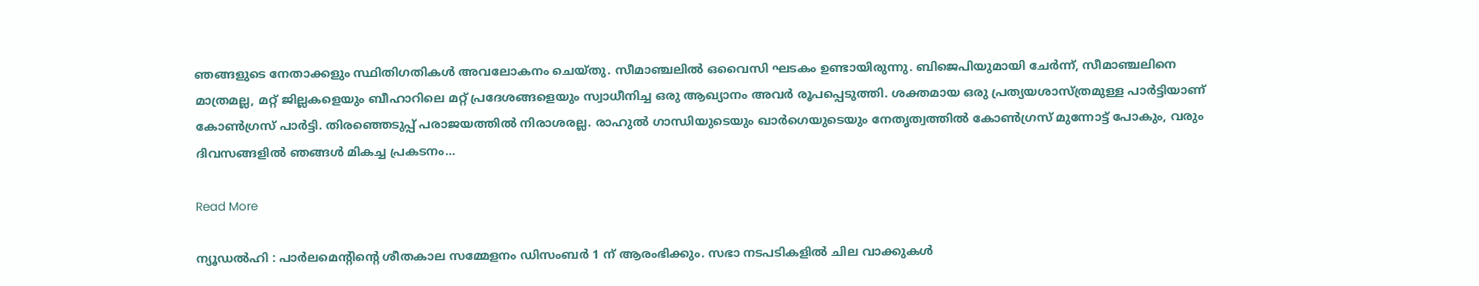ഞങ്ങളുടെ നേതാക്കളും സ്ഥിതിഗതികൾ അവലോകനം ചെയ്തു. സീമാഞ്ചലിൽ ഒവൈസി ഘടകം ഉണ്ടായിരുന്നു. ബിജെപിയുമായി ചേർന്ന്, സീമാഞ്ചലിനെ മാത്രമല്ല, മറ്റ് ജില്ലകളെയും ബീഹാറിലെ മറ്റ് പ്രദേശങ്ങളെയും സ്വാധീനിച്ച ഒരു ആഖ്യാനം അവർ രൂപപ്പെടുത്തി. ശക്തമായ ഒരു പ്രത്യയശാസ്ത്രമുള്ള പാർട്ടിയാണ് കോൺഗ്രസ് പാർട്ടി. തിരഞ്ഞെടുപ്പ് പരാജയത്തിൽ നിരാശരല്ല. രാഹുൽ ഗാന്ധിയുടെയും ഖാർഗെയുടെയും നേതൃത്വത്തിൽ കോൺഗ്രസ് മുന്നോട്ട് പോകും, വരും ദിവസങ്ങളിൽ ഞങ്ങൾ മികച്ച പ്രകടനം…

Read More

ന്യൂഡൽഹി : പാർലമെന്റിന്റെ ശീതകാല സമ്മേളനം ഡിസംബർ 1 ന് ആരംഭിക്കും. സഭാ നടപടികളിൽ ചില വാക്കുകൾ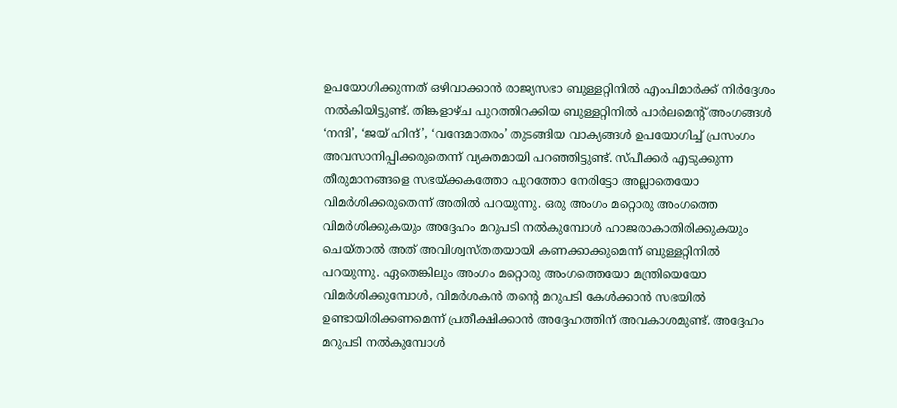ഉപയോഗിക്കുന്നത് ഒഴിവാക്കാൻ രാജ്യസഭാ ബുള്ളറ്റിനിൽ എംപിമാർക്ക് നിർദ്ദേശം നൽകിയിട്ടുണ്ട്. തിങ്കളാഴ്ച പുറത്തിറക്കിയ ബുള്ളറ്റിനിൽ പാർലമെന്റ് അംഗങ്ങൾ ‘നന്ദി’, ‘ജയ് ഹിന്ദ്’, ‘വന്ദേമാതരം’ തുടങ്ങിയ വാക്യങ്ങൾ ഉപയോഗിച്ച് പ്രസംഗം അവസാനിപ്പിക്കരുതെന്ന് വ്യക്തമായി പറഞ്ഞിട്ടുണ്ട്. സ്പീക്കർ എടുക്കുന്ന തീരുമാനങ്ങളെ സഭയ്ക്കകത്തോ പുറത്തോ നേരിട്ടോ അല്ലാതെയോ വിമർശിക്കരുതെന്ന് അതിൽ പറയുന്നു. ഒരു അംഗം മറ്റൊരു അംഗത്തെ വിമർശിക്കുകയും അദ്ദേഹം മറുപടി നൽകുമ്പോൾ ഹാജരാകാതിരിക്കുകയും ചെയ്താൽ അത് അവിശ്വസ്തതയായി കണക്കാക്കുമെന്ന് ബുള്ളറ്റിനിൽ പറയുന്നു. ഏതെങ്കിലും അംഗം മറ്റൊരു അംഗത്തെയോ മന്ത്രിയെയോ വിമർശിക്കുമ്പോൾ, വിമർശകൻ തന്റെ മറുപടി കേൾക്കാൻ സഭയിൽ ഉണ്ടായിരിക്കണമെന്ന് പ്രതീക്ഷിക്കാൻ അദ്ദേഹത്തിന് അവകാശമുണ്ട്. അദ്ദേഹം മറുപടി നൽകുമ്പോൾ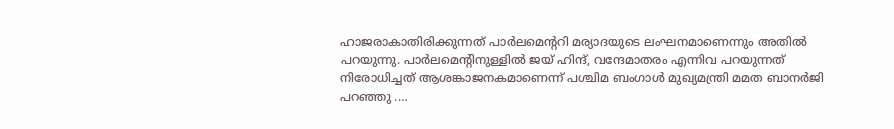ഹാജരാകാതിരിക്കുന്നത് പാർലമെന്ററി മര്യാദയുടെ ലംഘനമാണെന്നും അതിൽ പറയുന്നു. പാർലമെന്റിനുള്ളിൽ ജയ് ഹിന്ദ്, വന്ദേമാതരം എന്നിവ പറയുന്നത് നിരോധിച്ചത് ആശങ്കാജനകമാണെന്ന് പശ്ചിമ ബംഗാൾ മുഖ്യമന്ത്രി മമത ബാനർജി പറഞ്ഞു .…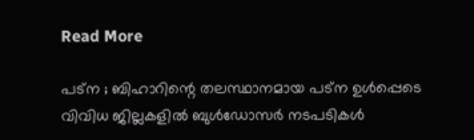Read More

പട്ന ; ബിഹാറിന്റെ തലസ്ഥാനമായ പട്ന ഉൾപ്പെടെ വിവിധ ജില്ലകളിൽ ബുൾഡോസർ നടപടികൾ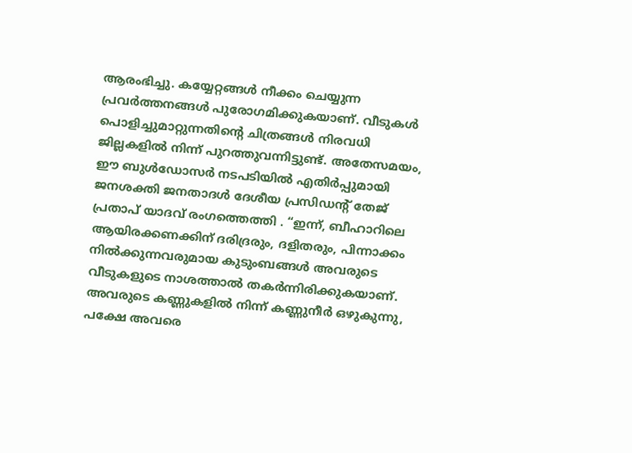ആരംഭിച്ചു. കയ്യേറ്റങ്ങൾ നീക്കം ചെയ്യുന്ന പ്രവർത്തനങ്ങൾ പുരോഗമിക്കുകയാണ്. വീടുകൾ പൊളിച്ചുമാറ്റുന്നതിന്റെ ചിത്രങ്ങൾ നിരവധി ജില്ലകളിൽ നിന്ന് പുറത്തുവന്നിട്ടുണ്ട്. അതേസമയം, ഈ ബുൾഡോസർ നടപടിയിൽ എതിർപ്പുമായി ജനശക്തി ജനതാദൾ ദേശീയ പ്രസിഡന്റ് തേജ് പ്രതാപ് യാദവ് രംഗത്തെത്തി . “ഇന്ന്, ബീഹാറിലെ ആയിരക്കണക്കിന് ദരിദ്രരും, ദളിതരും, പിന്നാക്കം നിൽക്കുന്നവരുമായ കുടുംബങ്ങൾ അവരുടെ വീടുകളുടെ നാശത്താൽ തകർന്നിരിക്കുകയാണ്. അവരുടെ കണ്ണുകളിൽ നിന്ന് കണ്ണുനീർ ഒഴുകുന്നു, പക്ഷേ അവരെ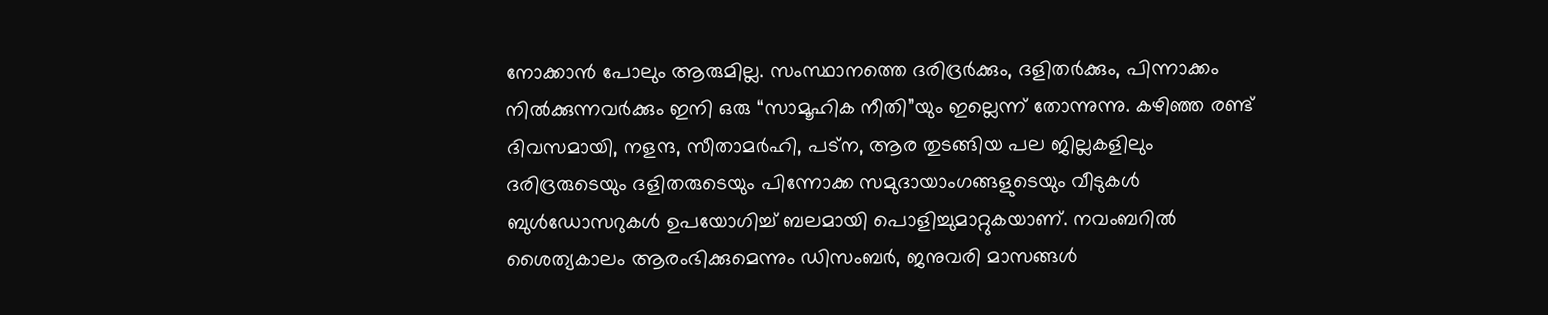നോക്കാൻ പോലും ആരുമില്ല. സംസ്ഥാനത്തെ ദരിദ്രർക്കും, ദളിതർക്കും, പിന്നാക്കം നിൽക്കുന്നവർക്കും ഇനി ഒരു “സാമൂഹിക നീതി”യും ഇല്ലെന്ന് തോന്നുന്നു. കഴിഞ്ഞ രണ്ട് ദിവസമായി, നളന്ദ, സീതാമർഹി, പട്‌ന, ആര തുടങ്ങിയ പല ജില്ലകളിലും ദരിദ്രരുടെയും ദളിതരുടെയും പിന്നോക്ക സമുദായാംഗങ്ങളുടെയും വീടുകൾ ബുൾഡോസറുകൾ ഉപയോഗിച്ച് ബലമായി പൊളിച്ചുമാറ്റുകയാണ്. നവംബറിൽ ശൈത്യകാലം ആരംഭിക്കുമെന്നും ഡിസംബർ, ജനുവരി മാസങ്ങൾ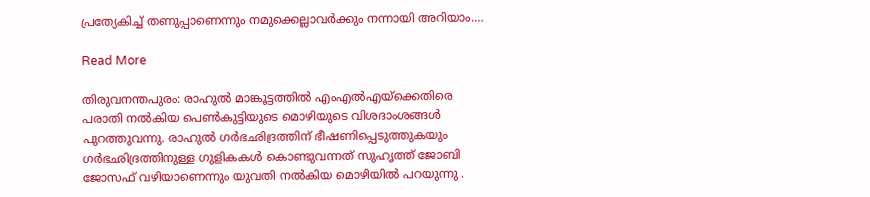പ്രത്യേകിച്ച് തണുപ്പാണെന്നും നമുക്കെല്ലാവർക്കും നന്നായി അറിയാം.…

Read More

തിരുവനന്തപുരം: രാഹുൽ മാങ്കൂട്ടത്തിൽ എംഎൽഎയ്‌ക്കെതിരെ പരാതി നൽകിയ പെൺകുട്ടിയുടെ മൊഴിയുടെ വിശദാംശങ്ങൾ പുറത്തുവന്നു. രാഹുൽ ഗർഭഛിദ്രത്തിന് ഭീഷണിപ്പെടുത്തുകയും ഗർഭഛിദ്രത്തിനുള്ള ഗുളികകൾ കൊണ്ടുവന്നത് സുഹൃത്ത് ജോബി ജോസഫ് വഴിയാണെന്നും യുവതി നൽകിയ മൊഴിയിൽ പറയുന്നു .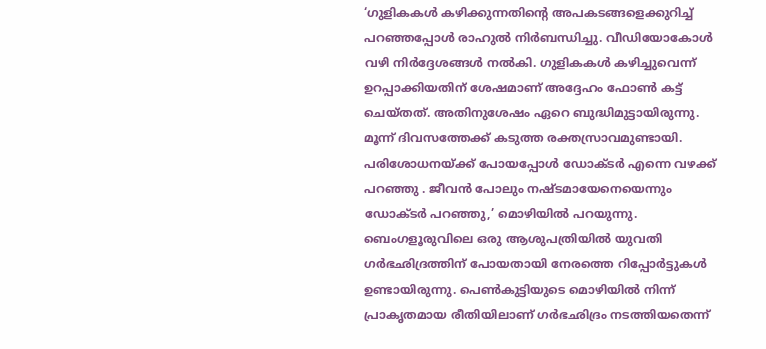‘ഗുളികകൾ കഴിക്കുന്നതിന്റെ അപകടങ്ങളെക്കുറിച്ച് പറഞ്ഞപ്പോൾ രാഹുൽ നിർബന്ധിച്ചു. വീഡിയോകോൾ വഴി നിർദ്ദേശങ്ങൾ നൽകി. ഗുളികകൾ കഴിച്ചുവെന്ന് ഉറപ്പാക്കിയതിന് ശേഷമാണ് അദ്ദേഹം ഫോൺ കട്ട് ചെയ്തത്. അതിനുശേഷം ഏറെ ബുദ്ധിമുട്ടായിരുന്നു. മൂന്ന് ദിവസത്തേക്ക് കടുത്ത രക്തസ്രാവമുണ്ടായി. പരിശോധനയ്ക്ക് പോയപ്പോൾ ഡോക്ടർ എന്നെ വഴക്ക് പറഞ്ഞു . ജീവൻ പോലും നഷ്ടമായേനെയെന്നും ഡോക്ടർ പറഞ്ഞു,’ മൊഴിയിൽ പറയുന്നു. ബെംഗളൂരുവിലെ ഒരു ആശുപത്രിയിൽ യുവതി ഗർഭഛിദ്രത്തിന് പോയതായി നേരത്തെ റിപ്പോർട്ടുകൾ ഉണ്ടായിരുന്നു. പെൺകുട്ടിയുടെ മൊഴിയിൽ നിന്ന് പ്രാകൃതമായ രീതിയിലാണ് ഗർഭഛിദ്രം നടത്തിയതെന്ന്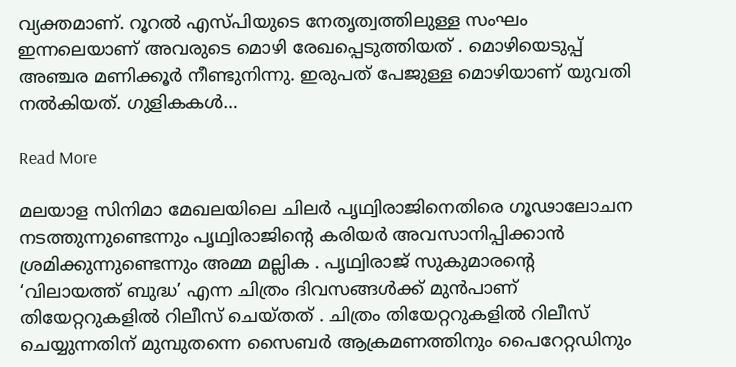വ്യക്തമാണ്. റൂറൽ എസ്പിയുടെ നേതൃത്വത്തിലുള്ള സംഘം ഇന്നലെയാണ് അവരുടെ മൊഴി രേഖപ്പെടുത്തിയത് . മൊഴിയെടുപ്പ് അഞ്ചര മണിക്കൂർ നീണ്ടുനിന്നു. ഇരുപത് പേജുള്ള മൊഴിയാണ് യുവതി നൽകിയത്. ഗുളികകൾ…

Read More

മലയാള സിനിമാ മേഖലയിലെ ചിലർ പൃഥ്വിരാജിനെതിരെ ഗൂഢാലോചന നടത്തുന്നുണ്ടെന്നും പൃഥ്വിരാജിന്റെ കരിയർ അവസാനിപ്പിക്കാൻ ശ്രമിക്കുന്നുണ്ടെന്നും അമ്മ മല്ലിക . പൃഥ്വിരാജ് സുകുമാരന്റെ ‘വിലായത്ത് ബുദ്ധ’ എന്ന ചിത്രം ദിവസങ്ങൾക്ക് മുൻപാണ് തിയേറ്ററുകളിൽ റിലീസ് ചെയ്തത് . ചിത്രം തിയേറ്ററുകളിൽ റിലീസ് ചെയ്യുന്നതിന് മുമ്പുതന്നെ സൈബർ ആക്രമണത്തിനും പൈറേറ്റഡിനും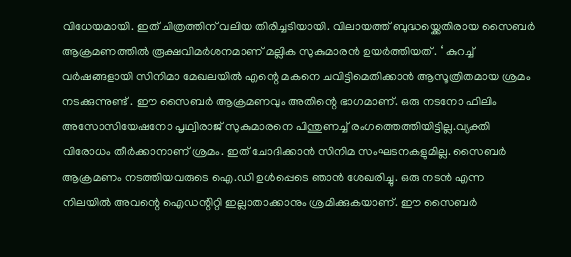വിധേയമായി. ഇത് ചിത്രത്തിന് വലിയ തിരിച്ചടിയായി. വിലായത്ത് ബുദ്ധയ്ക്കെതിരായ സൈബര്‍ ആക്രമണത്തില്‍ രൂക്ഷവിമര്‍ശനമാണ് മല്ലിക സുകുമാരന്‍ ഉയർത്തിയത് . ‘ കുറച്ച് വർഷങ്ങളായി സിനിമാ മേഖലയിൽ എന്റെ മകനെ ചവിട്ടിമെതിക്കാൻ ആസൂത്രിതമായ ശ്രമം നടക്കുന്നുണ്ട് . ഈ സൈബർ ആക്രമണവും അതിന്റെ ഭാഗമാണ്. ഒരു നടനോ ഫിലിം അസോസിയേഷനോ പൃഥ്വിരാജ് സുകുമാരനെ പിന്തുണച്ച് രംഗത്തെത്തിയിട്ടില്ല.വ്യക്തി വിരോധം തീർക്കാനാണ് ശ്രമം. ഇത് ചോദിക്കാന്‍ സിനിമ സംഘടനകളുമില്ല. സൈബർ ആക്രമണം നടത്തിയവരുടെ ഐ.ഡി ഉൾപ്പെടെ ഞാൻ ശേഖരിച്ചു. ഒരു നടൻ എന്ന നിലയിൽ അവന്റെ ഐഡന്റിറ്റി ഇല്ലാതാക്കാനും ശ്രമിക്കുകയാണ്. ഈ സൈബർ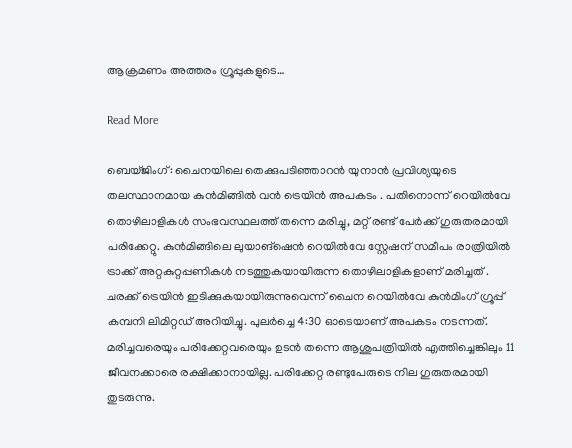ആക്രമണം അത്തരം ഗ്രൂപ്പുകളുടെ…

Read More

ബെയ്ജിംഗ്: ചൈനയിലെ തെക്കുപടിഞ്ഞാറൻ യുനാൻ പ്രവിശ്യയുടെ തലസ്ഥാനമായ കുൻമിങ്ങിൽ വൻ ട്രെയിൻ അപകടം . പതിനൊന്ന് റെയിൽവേ തൊഴിലാളികൾ സംഭവസ്ഥലത്ത് തന്നെ മരിച്ചു, മറ്റ് രണ്ട് പേർക്ക് ഗുരുതരമായി പരിക്കേറ്റു. കുൻമിങ്ങിലെ ലുയാങ്‌ഷെൻ റെയിൽവേ സ്റ്റേഷന് സമീപം രാത്രിയിൽ ട്രാക്ക് അറ്റകുറ്റപ്പണികൾ നടത്തുകയായിരുന്ന തൊഴിലാളികളാണ് മരിച്ചത് . ചരക്ക് ട്രെയിൻ ഇടിക്കുകയായിരുന്നുവെന്ന് ചൈന റെയിൽവേ കുൻമിംഗ് ഗ്രൂപ്പ് കമ്പനി ലിമിറ്റഡ് അറിയിച്ചു. പുലർച്ചെ 4:30 ഓടെയാണ് അപകടം നടന്നത്. മരിച്ചവരെയും പരിക്കേറ്റവരെയും ഉടൻ തന്നെ ആശുപത്രിയിൽ എത്തിച്ചെങ്കിലും 11 ജീവനക്കാരെ രക്ഷിക്കാനായില്ല. പരിക്കേറ്റ രണ്ടുപേരുടെ നില ഗുരുതരമായി തുടരുന്നു.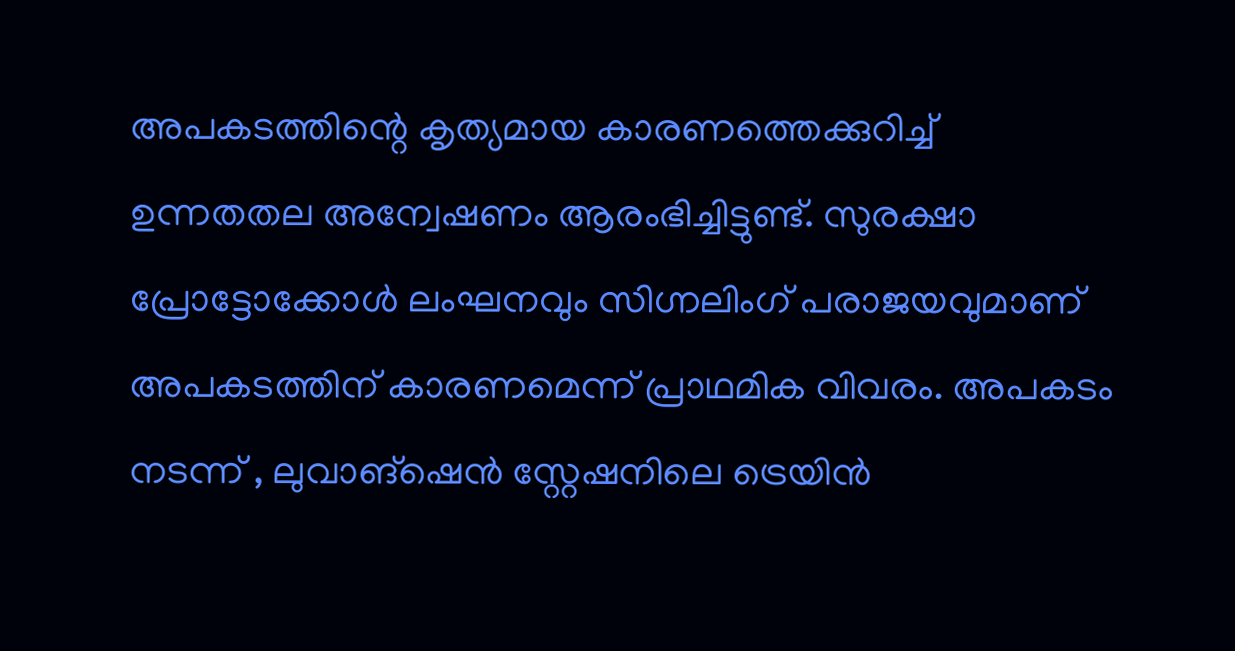അപകടത്തിന്റെ കൃത്യമായ കാരണത്തെക്കുറിച്ച് ഉന്നതതല അന്വേഷണം ആരംഭിച്ചിട്ടുണ്ട്. സുരക്ഷാ പ്രോട്ടോക്കോൾ ലംഘനവും സിഗ്നലിംഗ് പരാജയവുമാണ് അപകടത്തിന് കാരണമെന്ന് പ്രാഥമിക വിവരം. അപകടം നടന്ന് , ലുവാങ്‌ഷെൻ സ്റ്റേഷനിലെ ട്രെയിൻ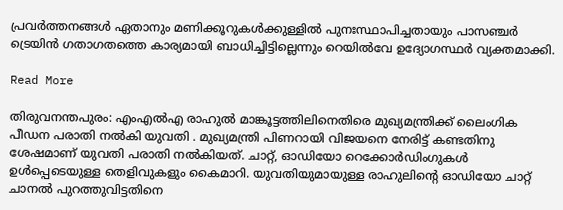പ്രവർത്തനങ്ങൾ ഏതാനും മണിക്കൂറുകൾക്കുള്ളിൽ പുനഃസ്ഥാപിച്ചതായും പാസഞ്ചർ ട്രെയിൻ ഗതാഗതത്തെ കാര്യമായി ബാധിച്ചിട്ടില്ലെന്നും റെയിൽവേ ഉദ്യോഗസ്ഥർ വ്യക്തമാക്കി.

Read More

തിരുവനന്തപുരം: എംഎൽഎ രാഹുൽ മാങ്കൂട്ടത്തിലിനെതിരെ മുഖ്യമന്ത്രിക്ക് ലൈംഗിക പീഡന പരാതി നൽകി യുവതി . മുഖ്യമന്ത്രി പിണറായി വിജയനെ നേരിട്ട് കണ്ടതിനു ശേഷമാണ് യുവതി പരാതി നൽകിയത്. ചാറ്റ്, ഓഡിയോ റെക്കോർഡിംഗുകൾ ഉൾപ്പെടെയുള്ള തെളിവുകളും കൈമാറി. യുവതിയുമായുള്ള രാഹുലിന്റെ ഓഡിയോ ചാറ്റ് ചാനൽ പുറത്തുവിട്ടതിനെ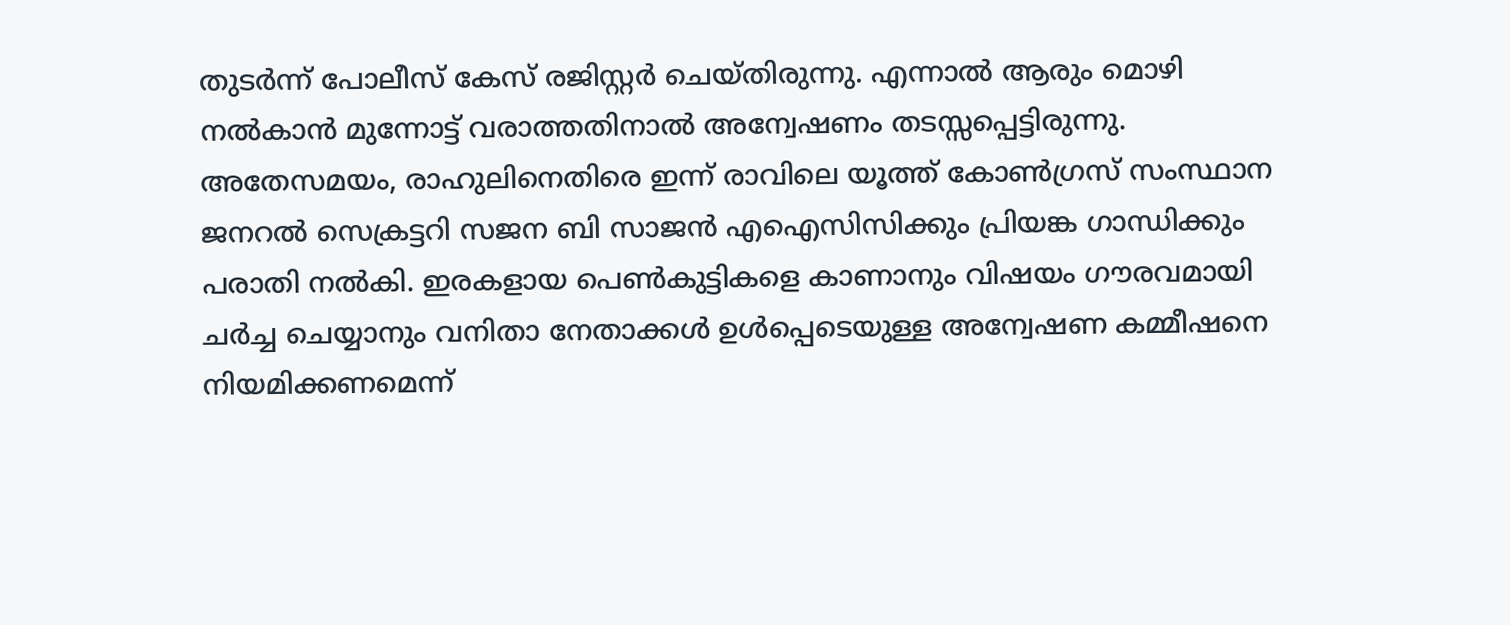തുടർന്ന് പോലീസ് കേസ് രജിസ്റ്റർ ചെയ്തിരുന്നു. എന്നാൽ ആരും മൊഴി നൽകാൻ മുന്നോട്ട് വരാത്തതിനാൽ അന്വേഷണം തടസ്സപ്പെട്ടിരുന്നു. അതേസമയം, രാഹുലിനെതിരെ ഇന്ന് രാവിലെ യൂത്ത് കോൺഗ്രസ് സംസ്ഥാന ജനറൽ സെക്രട്ടറി സജന ബി സാജൻ എഐസിസിക്കും പ്രിയങ്ക ഗാന്ധിക്കും പരാതി നൽകി. ഇരകളായ പെൺകുട്ടികളെ കാണാനും വിഷയം ഗൗരവമായി ചർച്ച ചെയ്യാനും വനിതാ നേതാക്കൾ ഉൾപ്പെടെയുള്ള അന്വേഷണ കമ്മീഷനെ നിയമിക്കണമെന്ന്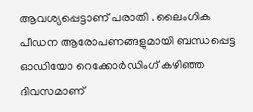ആവശ്യപ്പെട്ടാണ് പരാതി . ലൈംഗിക പീഡന ആരോപണങ്ങളുമായി ബന്ധപ്പെട്ട ഓഡിയോ റെക്കോർഡിംഗ് കഴിഞ്ഞ ദിവസമാണ്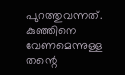പുറത്തുവന്നത്. കുഞ്ഞിനെ വേണമെന്നുള്ള തന്റെ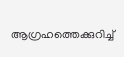ആഗ്രഹത്തെക്കുറിച്ച്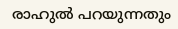രാഹുൽ പറയുന്നതും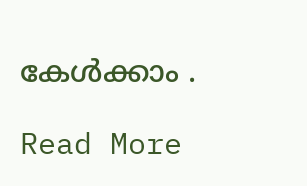കേൾക്കാം .

Read More